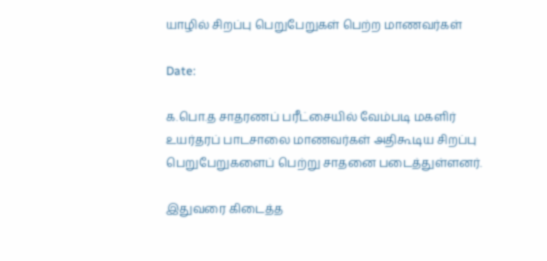யாழில் சிறப்பு பெறுபேறுகள் பெற்ற மாணவர்கள்

Date:

க.பொ.த சாதரணப் பரீட்சையில் வேம்படி மகளிர் உயர்தரப் பாடசாலை மாணவர்கள் அதிகூடிய சிறப்பு பெறுபேறுகளைப் பெற்று சாதனை படைத்துள்ளனர்.

இதுவரை கிடைத்த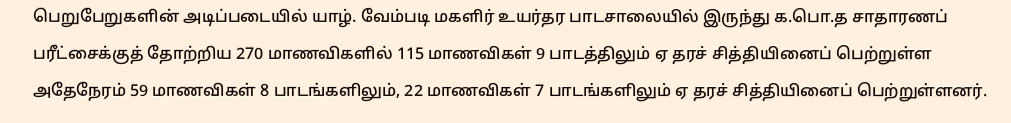பெறுபேறுகளின் அடிப்படையில் யாழ். வேம்படி மகளிர் உயர்தர பாடசாலையில் இருந்து க.பொ.த சாதாரணப் பரீட்சைக்குத் தோற்றிய 270 மாணவிகளில் 115 மாணவிகள் 9 பாடத்திலும் ஏ தரச் சித்தியினைப் பெற்றுள்ள அதேநேரம் 59 மாணவிகள் 8 பாடங்களிலும், 22 மாணவிகள் 7 பாடங்களிலும் ஏ தரச் சித்தியினைப் பெற்றுள்ளனர்.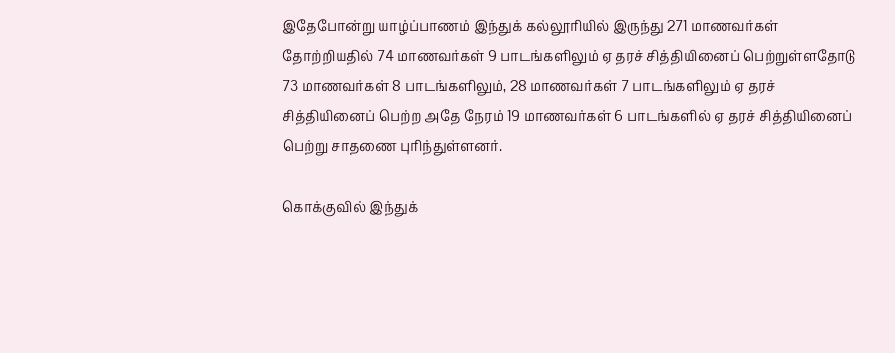இதேபோன்று யாழ்ப்பாணம் இந்துக் கல்லூரியில் இருந்து 271 மாணவர்கள் தோற்றியதில் 74 மாணவர்கள் 9 பாடங்களிலும் ஏ தரச் சித்தியினைப் பெற்றுள்ளதோடு 73 மாணவர்கள் 8 பாடங்களிலும், 28 மாணவர்கள் 7 பாடங்களிலும் ஏ தரச் சித்தியினைப் பெற்ற அதே நேரம் 19 மாணவர்கள் 6 பாடங்களில் ஏ தரச் சித்தியினைப் பெற்று சாதணை புரிந்துள்ளனர்.

கொக்குவில் இந்துக்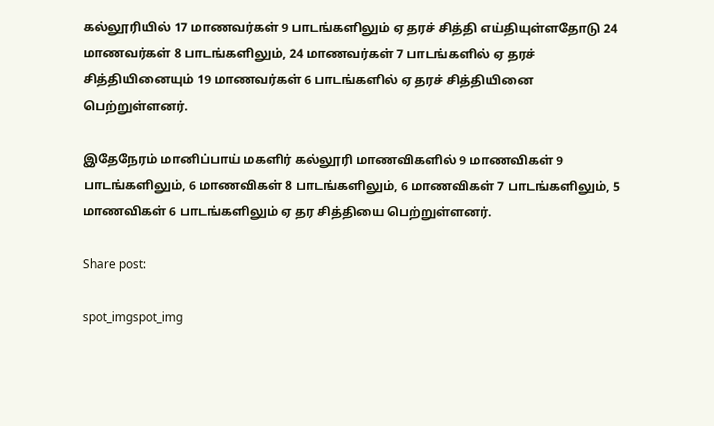கல்லூரியில் 17 மாணவர்கள் 9 பாடங்களிலும் ஏ தரச் சித்தி எய்தியுள்ளதோடு 24 மாணவர்கள் 8 பாடங்களிலும், 24 மாணவர்கள் 7 பாடங்களில் ஏ தரச் சித்தியினையும் 19 மாணவர்கள் 6 பாடங்களில் ஏ தரச் சித்தியினை பெற்றுள்ளனர்.

இதேநேரம் மானிப்பாய் மகளிர் கல்லூரி மாணவிகளில் 9 மாணவிகள் 9 பாடங்களிலும், 6 மாணவிகள் 8 பாடங்களிலும், 6 மாணவிகள் 7 பாடங்களிலும், 5 மாணவிகள் 6 பாடங்களிலும் ஏ தர சித்தியை பெற்றுள்ளனர்.

Share post:

spot_imgspot_img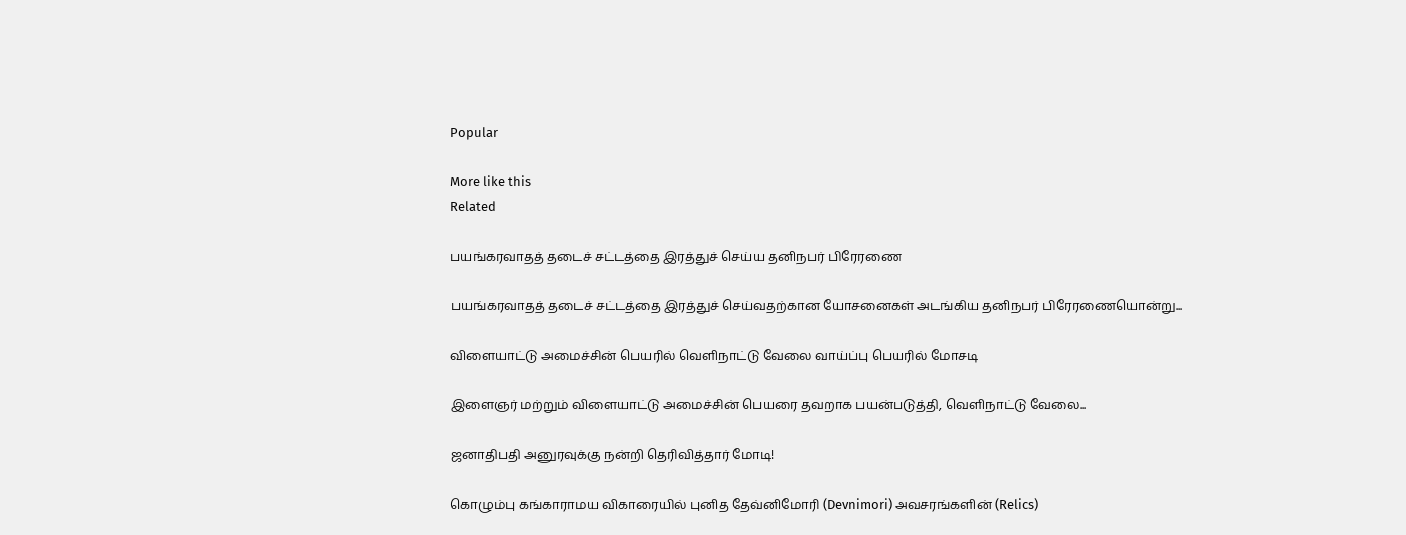Popular

More like this
Related

பயங்கரவாதத் தடைச் சட்டத்தை இரத்துச் செய்ய தனிநபர் பிரேரணை

பயங்கரவாதத் தடைச் சட்டத்தை இரத்துச் செய்வதற்கான யோசனைகள் அடங்கிய தனிநபர் பிரேரணையொன்று...

விளையாட்டு அமைச்சின் பெயரில் வெளிநாட்டு வேலை வாய்ப்பு பெயரில் மோசடி

இளைஞர் மற்றும் விளையாட்டு அமைச்சின் பெயரை தவறாக பயன்படுத்தி, வெளிநாட்டு வேலை...

ஜனாதிபதி அனுரவுக்கு நன்றி தெரிவித்தார் மோடி!

கொழும்பு கங்காராமய விகாரையில் புனித தேவ்னிமோரி (Devnimori) அவசரங்களின் (Relics)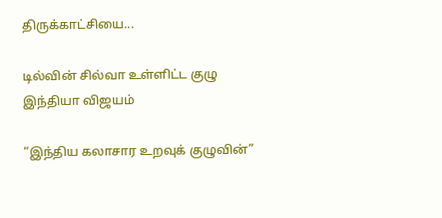திருக்காட்சியை...

டில்வின் சில்வா உள்ளிட்ட குழு இந்தியா விஜயம்

“இந்திய கலாசார உறவுக் குழுவின்”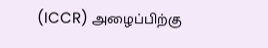(ICCR) அழைப்பிற்கு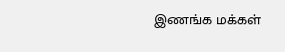இணங்க மக்கள்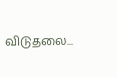விடுதலை...